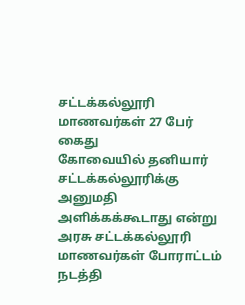சட்டக்கல்லூரி மாணவர்கள் 27 பேர் கைது
கோவையில் தனியார் சட்டக்கல்லூரிக்கு அனுமதி அளிக்கக்கூடாது என்று அரசு சட்டக்கல்லூரி மாணவர்கள் போராட்டம் நடத்தி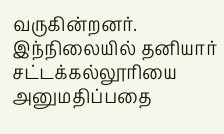வருகின்றனர்.
இந்நிலையில் தனியார் சட்டக்கல்லூரியை அனுமதிப்பதை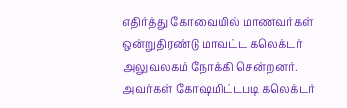எதிர்த்து கோவையில் மாணவர்கள் ஒன்றுதிரண்டு மாவட்ட கலெக்டர் அலுவலகம் நோக்கி சென்றனர்.
அவர்கள் கோஷமிட்டபடி கலெக்டர்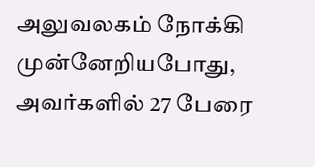அலுவலகம் நோக்கி முன்னேறியபோது, அவர்களில் 27 பேரை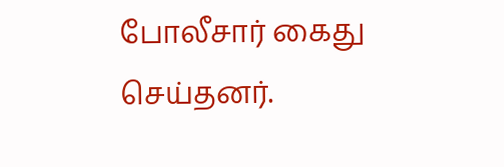போலீசார் கைது செய்தனர்.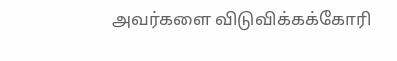அவர்களை விடுவிக்கக்கோரி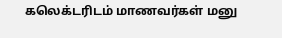கலெக்டரிடம் மாணவர்கள் மனு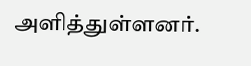அளித்துள்ளனர்.